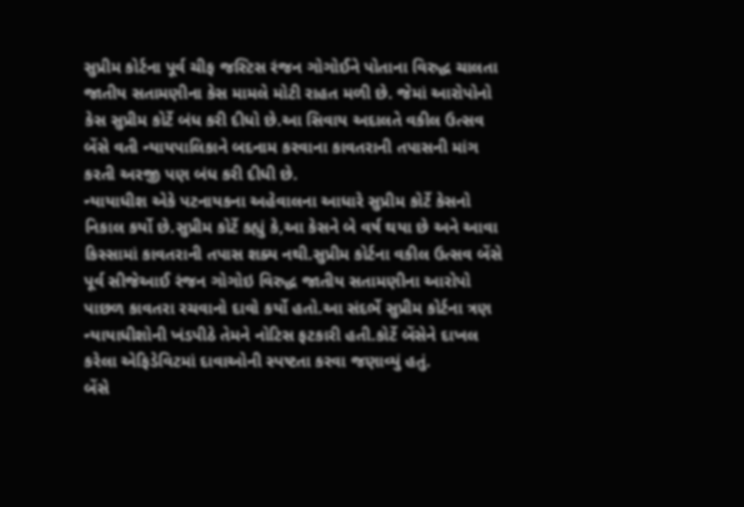સુપ્રીમ કોર્ટના પૂર્વ ચીફ જસ્ટિસ રંજન ગોગોઈને પોતાના વિરુદ્ધ ચાલતા જાતીય સતામણીના કેસ મામલે મોટી રાહત મળી છે. જેમાં આરોપોનો કેસ સુપ્રીમ કોર્ટે બંધ કરી દીધો છે.આ સિવાય અદાલતે વકીલ ઉત્સવ બેંસે વતી ન્યાયપાલિકાને બદનામ કરવાના કાવતરાની તપાસની માંગ કરતી અરજી પણ બંધ કરી દીધી છે.
ન્યાયાધીશ એકે પટનાયકના અહેવાલના આધારે સુપ્રીમ કોર્ટે કેસનો નિકાલ કર્યો છે.સુપ્રીમ કોર્ટે કહ્યું કે,આ કેસને બે વર્ષ થયા છે અને આવા કિસ્સામાં કાવતરાની તપાસ શક્ય નથી.સુપ્રીમ કોર્ટના વકીલ ઉત્સવ બેંસે પૂર્વ સીજેઆઈ રંજન ગોગોઇ વિરુદ્ધ જાતીય સતામણીના આરોપો પાછળ કાવતરા રચવાનો દાવો કર્યો હતો.આ સંદર્ભે સુપ્રીમ કોર્ટના ત્રણ ન્યાયાધીશોની ખંડપીઠે તેમને નોટિસ ફટકારી હતી.કોર્ટે બેંસેને દાખલ કરેલા એફિડેવિટમાં દાવાઓની સ્પષ્ટતા કરવા જણાવ્યું હતું.
બેંસે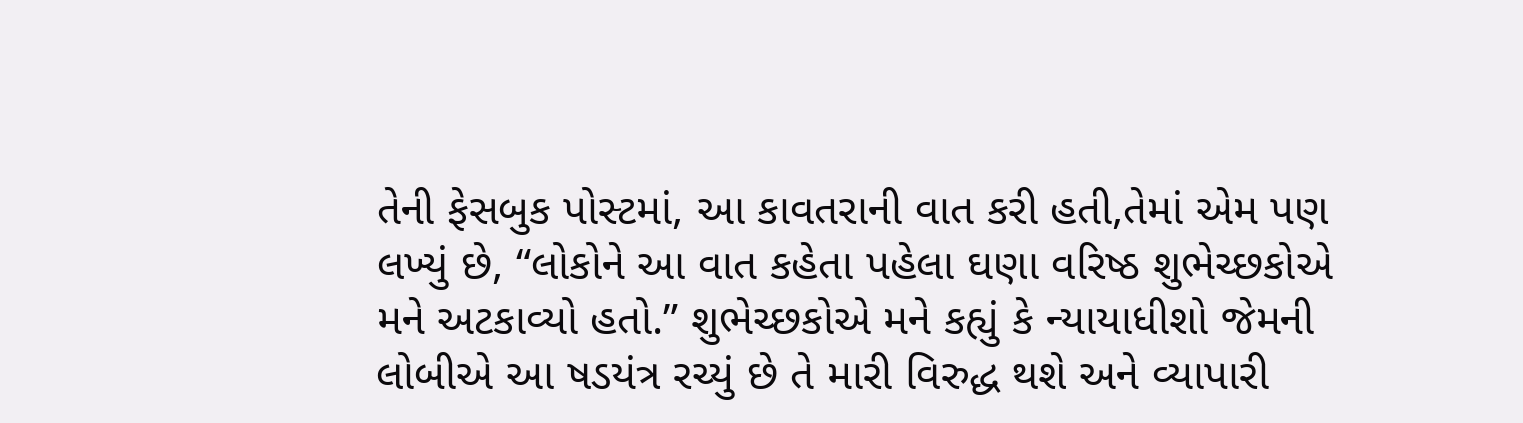તેની ફેસબુક પોસ્ટમાં, આ કાવતરાની વાત કરી હતી,તેમાં એમ પણ લખ્યું છે, “લોકોને આ વાત કહેતા પહેલા ઘણા વરિષ્ઠ શુભેચ્છકોએ મને અટકાવ્યો હતો.” શુભેચ્છકોએ મને કહ્યું કે ન્યાયાધીશો જેમની લોબીએ આ ષડયંત્ર રચ્યું છે તે મારી વિરુદ્ધ થશે અને વ્યાપારી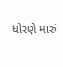ધોરણે મારું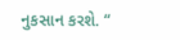નુકસાન કરશે. “